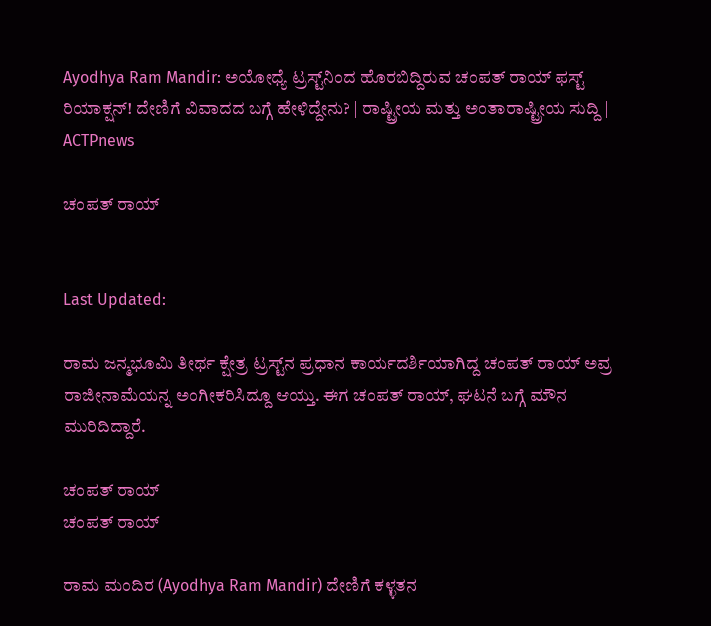Ayodhya Ram Mandir: ಅಯೋಧ್ಯೆ ಟ್ರಸ್ಟ್‌ನಿಂದ ಹೊರಬಿದ್ದಿರುವ ಚಂಪತ್ ರಾಯ್ ಫಸ್ಟ್‌ ರಿಯಾಕ್ಷನ್! ದೇಣಿಗೆ ವಿವಾದದ ಬಗ್ಗೆ ಹೇಳಿದ್ದೇನು? | ರಾಷ್ಟ್ರೀಯ ಮತ್ತು ಅಂತಾರಾಷ್ಟ್ರೀಯ ಸುದ್ದಿ | ACTPnews

ಚಂಪತ್ ರಾಯ್


Last Updated:

ರಾಮ ಜನ್ಮಭೂಮಿ ತೀರ್ಥ ಕ್ಷೇತ್ರ ಟ್ರಸ್ಟ್‌ನ ಪ್ರಧಾನ ಕಾರ್ಯದರ್ಶಿಯಾಗಿದ್ದ ಚಂಪತ್‌ ರಾಯ್ ಅವ್ರ ರಾಜೀನಾಮೆಯನ್ನ ಅಂಗೀಕರಿಸಿದ್ದೂ ಆಯ್ತು. ಈಗ ಚಂಪತ್‌ ರಾಯ್, ಘಟನೆ ಬಗ್ಗೆ ಮೌನ ಮುರಿದಿದ್ದಾರೆ.

ಚಂಪತ್ ರಾಯ್
ಚಂಪತ್ ರಾಯ್

ರಾಮ ಮಂದಿರ (Ayodhya Ram Mandir) ದೇಣಿಗೆ ಕಳ್ಳತನ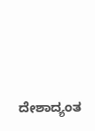ದೇಶಾದ್ಯಂತ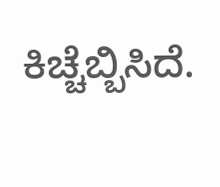ಕಿಚ್ಚೆಬ್ಬಿಸಿದೆ.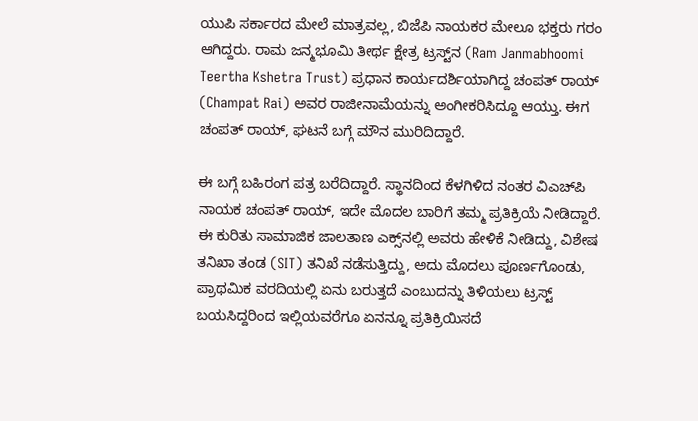ಯುಪಿ ಸರ್ಕಾರದ ಮೇಲೆ ಮಾತ್ರವಲ್ಲ, ಬಿಜೆಪಿ ನಾಯಕರ ಮೇಲೂ ಭಕ್ತರು ಗರಂ ಆಗಿದ್ದರು. ರಾಮ ಜನ್ಮಭೂಮಿ ತೀರ್ಥ ಕ್ಷೇತ್ರ ಟ್ರಸ್ಟ್‌ನ (Ram Janmabhoomi Teertha Kshetra Trust) ಪ್ರಧಾನ ಕಾರ್ಯದರ್ಶಿಯಾಗಿದ್ದ ಚಂಪತ್‌ ರಾಯ್ (Champat Rai) ಅವರ ರಾಜೀನಾಮೆಯನ್ನು ಅಂಗೀಕರಿಸಿದ್ದೂ ಆಯ್ತು. ಈಗ ಚಂಪತ್‌ ರಾಯ್, ಘಟನೆ ಬಗ್ಗೆ ಮೌನ ಮುರಿದಿದ್ದಾರೆ.

ಈ ಬಗ್ಗೆ ಬಹಿರಂಗ ಪತ್ರ ಬರೆದಿದ್ದಾರೆ. ಸ್ಥಾನದಿಂದ ಕೆಳಗಿಳಿದ ನಂತರ ವಿಎಚ್‌ಪಿ ನಾಯಕ ಚಂಪತ್ ರಾಯ್, ಇದೇ ಮೊದಲ ಬಾರಿಗೆ ತಮ್ಮ ಪ್ರತಿಕ್ರಿಯೆ ನೀಡಿದ್ದಾರೆ. ಈ ಕುರಿತು ಸಾಮಾಜಿಕ ಜಾಲತಾಣ ಎಕ್ಸ್‌ನಲ್ಲಿ ಅವರು ಹೇಳಿಕೆ ನೀಡಿದ್ದು, ವಿಶೇಷ ತನಿಖಾ ತಂಡ (SIT) ತನಿಖೆ ನಡೆಸುತ್ತಿದ್ದು, ಅದು ಮೊದಲು ಪೂರ್ಣಗೊಂಡು, ಪ್ರಾಥಮಿಕ ವರದಿಯಲ್ಲಿ ಏನು ಬರುತ್ತದೆ ಎಂಬುದನ್ನು ತಿಳಿಯಲು ಟ್ರಸ್ಟ್ ಬಯಸಿದ್ದರಿಂದ ಇಲ್ಲಿಯವರೆಗೂ ಏನನ್ನೂ ಪ್ರತಿಕ್ರಿಯಿಸದೆ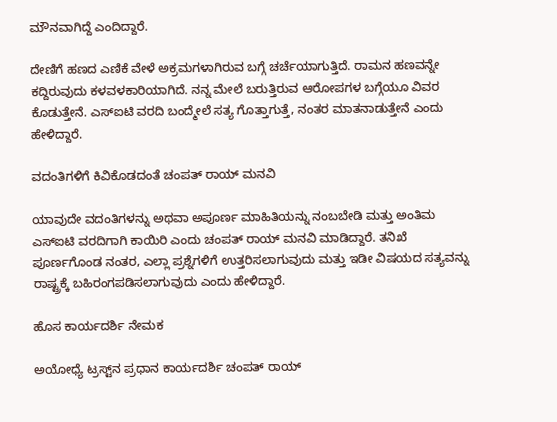ಮೌನವಾಗಿದ್ದೆ ಎಂದಿದ್ದಾರೆ.

ದೇಣಿಗೆ ಹಣದ ಎಣಿಕೆ ವೇಳೆ ಅಕ್ರಮಗಳಾಗಿರುವ ಬಗ್ಗೆ ಚರ್ಚೆಯಾಗುತ್ತಿದೆ. ರಾಮನ ಹಣವನ್ನೇ ಕದ್ದಿರುವುದು ಕಳವಳಕಾರಿಯಾಗಿದೆ. ನನ್ನ ಮೇಲೆ ಬರುತ್ತಿರುವ ಆರೋಪಗಳ ಬಗ್ಗೆಯೂ ವಿವರ ಕೊಡುತ್ತೇನೆ. ಎಸ್‌ಐಟಿ ವರದಿ ಬಂದ್ಮೇಲೆ ಸತ್ಯ ಗೊತ್ತಾಗುತ್ತೆ, ನಂತರ ಮಾತನಾಡುತ್ತೇನೆ ಎಂದು ಹೇಳಿದ್ದಾರೆ.

ವದಂತಿಗಳಿಗೆ ಕಿವಿಕೊಡದಂತೆ ಚಂಪತ್ ರಾಯ್ ಮನವಿ

ಯಾವುದೇ ವದಂತಿಗಳನ್ನು ಅಥವಾ ಅಪೂರ್ಣ ಮಾಹಿತಿಯನ್ನು ನಂಬಬೇಡಿ ಮತ್ತು ಅಂತಿಮ ಎಸ್‌ಐಟಿ ವರದಿಗಾಗಿ ಕಾಯಿರಿ ಎಂದು ಚಂಪತ್ ರಾಯ್ ಮನವಿ ಮಾಡಿದ್ದಾರೆ. ತನಿಖೆ ಪೂರ್ಣಗೊಂಡ ನಂತರ, ಎಲ್ಲಾ ಪ್ರಶ್ನೆಗಳಿಗೆ ಉತ್ತರಿಸಲಾಗುವುದು ಮತ್ತು ಇಡೀ ವಿಷಯದ ಸತ್ಯವನ್ನು ರಾಷ್ಟ್ರಕ್ಕೆ ಬಹಿರಂಗಪಡಿಸಲಾಗುವುದು ಎಂದು ಹೇಳಿದ್ದಾರೆ.

ಹೊಸ ಕಾರ್ಯದರ್ಶಿ ನೇಮಕ

ಅಯೋಧ್ಯೆ ಟ್ರಸ್ಟ್‌ನ ಪ್ರಧಾನ ಕಾರ್ಯದರ್ಶಿ ಚಂಪತ್ ರಾಯ್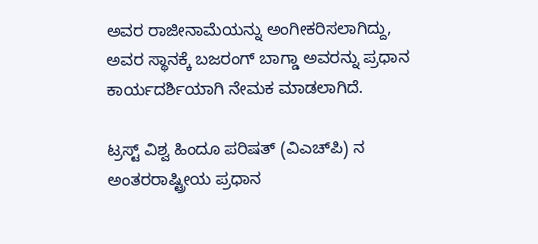ಅವರ ರಾಜೀನಾಮೆಯನ್ನು ಅಂಗೀಕರಿಸಲಾಗಿದ್ದು, ಅವರ ಸ್ಥಾನಕ್ಕೆ ಬಜರಂಗ್ ಬಾಗ್ಡಾ ಅವರನ್ನು ಪ್ರಧಾನ ಕಾರ್ಯದರ್ಶಿಯಾಗಿ ನೇಮಕ ಮಾಡಲಾಗಿದೆ.

ಟ್ರಸ್ಟ್ ವಿಶ್ವ ಹಿಂದೂ ಪರಿಷತ್ (ವಿಎಚ್‌ಪಿ) ನ ಅಂತರರಾಷ್ಟ್ರೀಯ ಪ್ರಧಾನ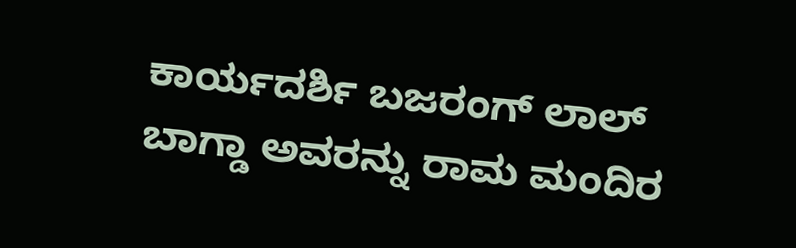ಕಾರ್ಯದರ್ಶಿ ಬಜರಂಗ್ ಲಾಲ್ ಬಾಗ್ಡಾ ಅವರನ್ನು ರಾಮ ಮಂದಿರ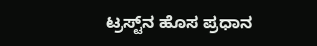ಟ್ರಸ್ಟ್‌ನ ಹೊಸ ಪ್ರಧಾನ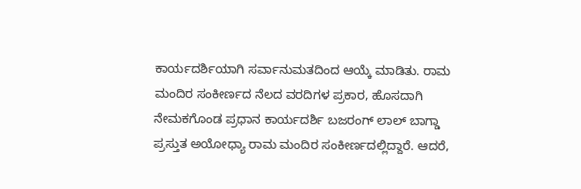ಕಾರ್ಯದರ್ಶಿಯಾಗಿ ಸರ್ವಾನುಮತದಿಂದ ಆಯ್ಕೆ ಮಾಡಿತು. ರಾಮ ಮಂದಿರ ಸಂಕೀರ್ಣದ ನೆಲದ ವರದಿಗಳ ಪ್ರಕಾರ, ಹೊಸದಾಗಿ ನೇಮಕಗೊಂಡ ಪ್ರಧಾನ ಕಾರ್ಯದರ್ಶಿ ಬಜರಂಗ್ ಲಾಲ್ ಬಾಗ್ಡಾ ಪ್ರಸ್ತುತ ಅಯೋಧ್ಯಾ ರಾಮ ಮಂದಿರ ಸಂಕೀರ್ಣದಲ್ಲಿದ್ದಾರೆ. ಆದರೆ,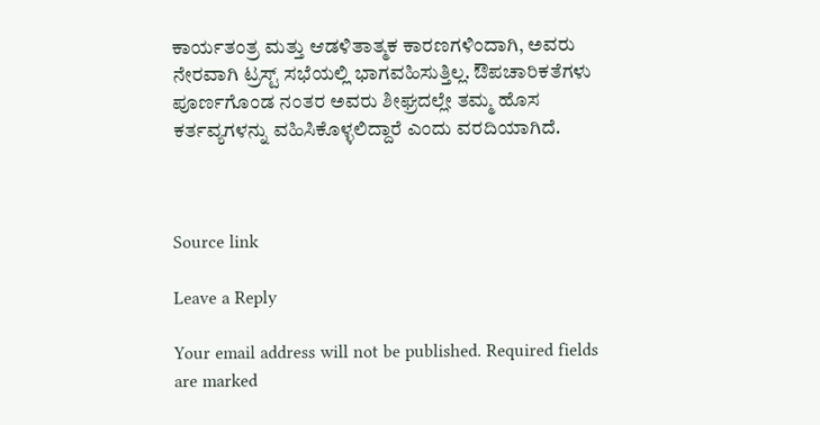ಕಾರ್ಯತಂತ್ರ ಮತ್ತು ಆಡಳಿತಾತ್ಮಕ ಕಾರಣಗಳಿಂದಾಗಿ, ಅವರು ನೇರವಾಗಿ ಟ್ರಸ್ಟ್ ಸಭೆಯಲ್ಲಿ ಭಾಗವಹಿಸುತ್ತಿಲ್ಲ. ಔಪಚಾರಿಕತೆಗಳು ಪೂರ್ಣಗೊಂಡ ನಂತರ ಅವರು ಶೀಘ್ರದಲ್ಲೇ ತಮ್ಮ ಹೊಸ ಕರ್ತವ್ಯಗಳನ್ನು ವಹಿಸಿಕೊಳ್ಳಲಿದ್ದಾರೆ ಎಂದು ವರದಿಯಾಗಿದೆ.



Source link

Leave a Reply

Your email address will not be published. Required fields are marked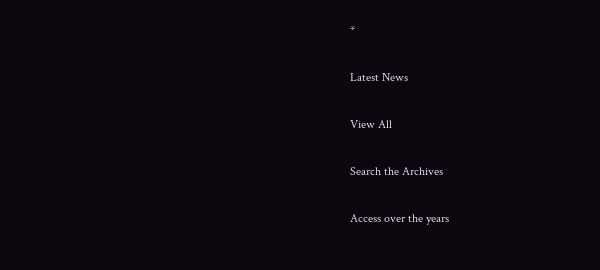*

Latest News

View All

Search the Archives

Access over the years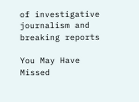of investigative journalism and breaking reports

You May Have Missed